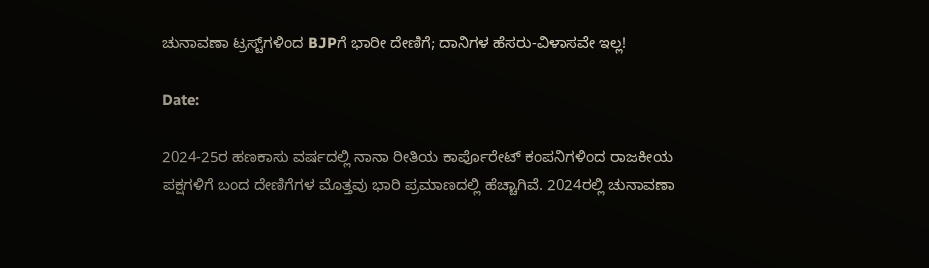ಚುನಾವಣಾ ಟ್ರಸ್ಟ್‌ಗಳಿಂದ BJPಗೆ ಭಾರೀ ದೇಣಿಗೆ; ದಾನಿಗಳ ಹೆಸರು-ವಿಳಾಸವೇ ಇಲ್ಲ!

Date:

2024-25ರ ಹಣಕಾಸು ವರ್ಷದಲ್ಲಿ ನಾನಾ ರೀತಿಯ ಕಾರ್ಪೊರೇಟ್‌ ಕಂಪನಿಗಳಿಂದ ರಾಜಕೀಯ ಪಕ್ಷಗಳಿಗೆ ಬಂದ ದೇಣಿಗೆಗಳ ಮೊತ್ತವು ಭಾರಿ ಪ್ರಮಾಣದಲ್ಲಿ ಹೆಚ್ಚಾಗಿವೆ. 2024ರಲ್ಲಿ ಚುನಾವಣಾ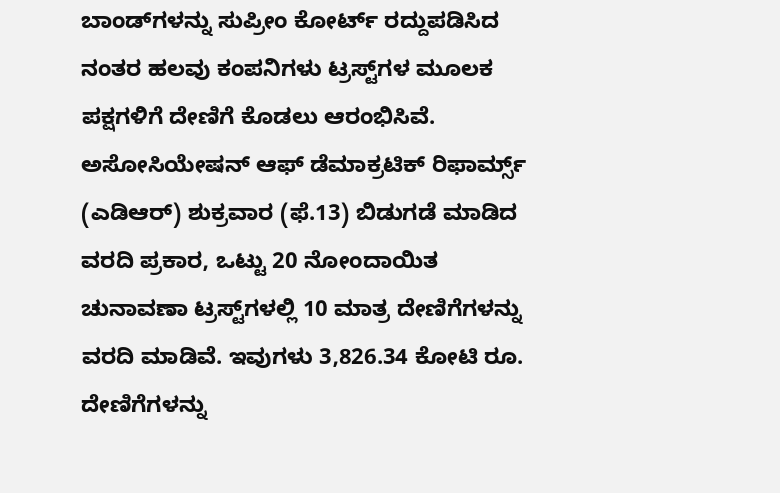ಬಾಂಡ್‌ಗಳನ್ನು ಸುಪ್ರೀಂ ಕೋರ್ಟ್ ರದ್ದುಪಡಿಸಿದ ನಂತರ ಹಲವು ಕಂಪನಿಗಳು ಟ್ರಸ್ಟ್‌ಗಳ ಮೂಲಕ ಪಕ್ಷಗಳಿಗೆ ದೇಣಿಗೆ ಕೊಡಲು ಆರಂಭಿಸಿವೆ. ಅಸೋಸಿಯೇಷನ್ ಆಫ್ ಡೆಮಾಕ್ರಟಿಕ್ ರಿಫಾರ್ಮ್ಸ್ (ಎಡಿಆರ್‌) ಶುಕ್ರವಾರ (ಫೆ.13) ಬಿಡುಗಡೆ ಮಾಡಿದ ವರದಿ ಪ್ರಕಾರ, ಒಟ್ಟು 20 ನೋಂದಾಯಿತ ಚುನಾವಣಾ ಟ್ರಸ್ಟ್‌ಗಳಲ್ಲಿ 10 ಮಾತ್ರ ದೇಣಿಗೆಗಳನ್ನು ವರದಿ ಮಾಡಿವೆ. ಇವುಗಳು 3,826.34 ಕೋಟಿ ರೂ. ದೇಣಿಗೆಗಳನ್ನು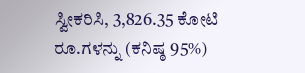ಸ್ವೀಕರಿಸಿ, 3,826.35 ಕೋಟಿ ರೂ.ಗಳನ್ನು (ಕನಿಷ್ಠ 95%)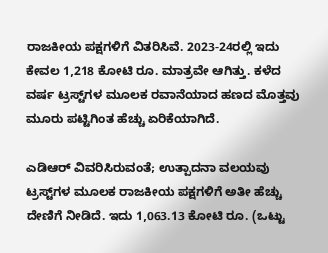ರಾಜಕೀಯ ಪಕ್ಷಗಳಿಗೆ ವಿತರಿಸಿವೆ. 2023-24ರಲ್ಲಿ ಇದು ಕೇವಲ 1,218 ಕೋಟಿ ರೂ. ಮಾತ್ರವೇ ಆಗಿತ್ತು. ಕಳೆದ ವರ್ಷ ಟ್ರಸ್ಟ್‌ಗಳ ಮೂಲಕ ರವಾನೆಯಾದ ಹಣದ ಮೊತ್ತವು ಮೂರು ಪಟ್ಟಿಗಿಂತ ಹೆಚ್ಚು ಏರಿಕೆಯಾಗಿದೆ.

ಎಡಿಆರ್‌ ವಿವರಿಸಿರುವಂತೆ; ಉತ್ಪಾದನಾ ವಲಯವು ಟ್ರಸ್ಟ್‌ಗಳ ಮೂಲಕ ರಾಜಕೀಯ ಪಕ್ಷಗಳಿಗೆ ಅತೀ ಹೆಚ್ಚು ದೇಣಿಗೆ ನೀಡಿದೆ. ಇದು 1,063.13 ಕೋಟಿ ರೂ. (ಒಟ್ಟು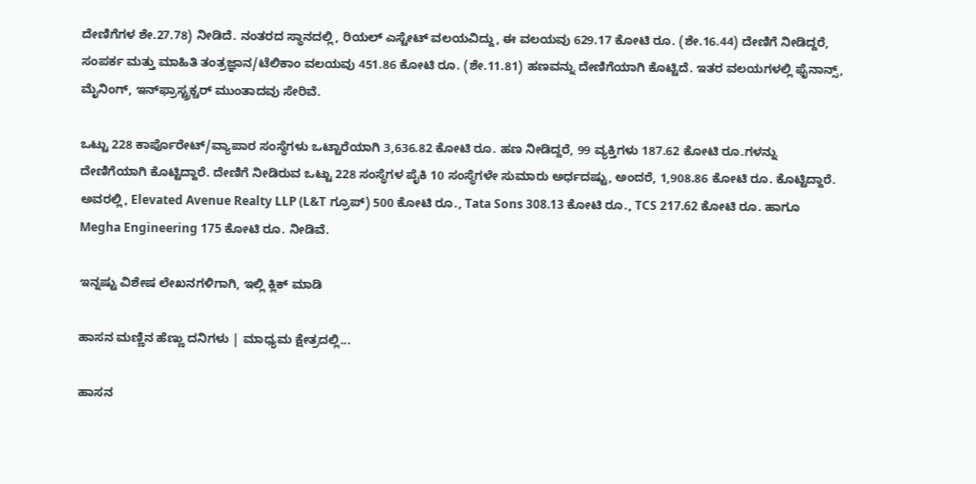ದೇಣಿಗೆಗಳ ಶೇ.27.78) ನೀಡಿದೆ. ನಂತರದ ಸ್ಥಾನದಲ್ಲಿ, ರಿಯಲ್ ಎಸ್ಟೇಟ್ ವಲಯವಿದ್ದು, ಈ ವಲಯವು 629.17 ಕೋಟಿ ರೂ. (ಶೇ.16.44) ದೇಣಿಗೆ ನೀಡಿದ್ದರೆ, ಸಂಪರ್ಕ ಮತ್ತು ಮಾಹಿತಿ ತಂತ್ರಜ್ಞಾನ/ಟೆಲಿಕಾಂ ವಲಯವು 451.86 ಕೋಟಿ ರೂ. (ಶೇ.11.81) ಹಣವನ್ನು ದೇಣಿಗೆಯಾಗಿ ಕೊಟ್ಟಿದೆ. ಇತರ ವಲಯಗಳಲ್ಲಿ ಫೈನಾನ್ಸ್, ಮೈನಿಂಗ್, ಇನ್‌ಫ್ರಾಸ್ಟ್ರಕ್ಚರ್ ಮುಂತಾದವು ಸೇರಿವೆ.

ಒಟ್ಟು 228 ಕಾರ್ಪೊರೇಟ್/ವ್ಯಾಪಾರ ಸಂಸ್ಥೆಗಳು ಒಟ್ಟಾರೆಯಾಗಿ 3,636.82 ಕೋಟಿ ರೂ. ಹಣ ನೀಡಿದ್ದರೆ, 99 ವ್ಯಕ್ತಿಗಳು 187.62 ಕೋಟಿ ರೂ.ಗಳನ್ನು ದೇಣಿಗೆಯಾಗಿ ಕೊಟ್ಟಿದ್ದಾರೆ. ದೇಣಿಗೆ ನೀಡಿರುವ ಒಟ್ಟು 228 ಸಂಸ್ಥೆಗಳ ಪೈಕಿ 10 ಸಂಸ್ಥೆಗಳೇ ಸುಮಾರು ಅರ್ಧದಷ್ಟು, ಅಂದರೆ, 1,908.86 ಕೋಟಿ ರೂ. ಕೊಟ್ಟಿದ್ದಾರೆ. ಅವರಲ್ಲಿ, Elevated Avenue Realty LLP (L&T ಗ್ರೂಪ್) 500 ಕೋಟಿ ರೂ., Tata Sons 308.13 ಕೋಟಿ ರೂ., TCS 217.62 ಕೋಟಿ ರೂ. ಹಾಗೂ Megha Engineering 175 ಕೋಟಿ ರೂ. ನೀಡಿವೆ.

ಇನ್ನಷ್ಟು ವಿಶೇಷ ಲೇಖನಗಳಿಗಾಗಿ, ಇಲ್ಲಿ ಕ್ಲಿಕ್ ಮಾಡಿ

ಹಾಸನ ಮಣ್ಣಿನ ಹೆಣ್ಣು ದನಿಗಳು | ಮಾಧ್ಯಮ ಕ್ಷೇತ್ರದಲ್ಲಿ...

ಹಾಸನ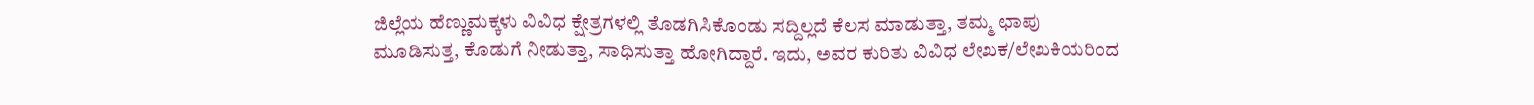ಜಿಲ್ಲೆಯ ಹೆಣ್ಣುಮಕ್ಕಳು ವಿವಿಧ ಕ್ಷೇತ್ರಗಳಲ್ಲಿ ತೊಡಗಿಸಿಕೊಂಡು ಸದ್ದಿಲ್ಲದೆ ಕೆಲಸ ಮಾಡುತ್ತಾ, ತಮ್ಮ ಛಾಪು ಮೂಡಿಸುತ್ತ, ಕೊಡುಗೆ ನೀಡುತ್ತಾ, ಸಾಧಿಸುತ್ತಾ ಹೋಗಿದ್ದಾರೆ. ಇದು, ಅವರ ಕುರಿತು ವಿವಿಧ ಲೇಖಕ/ಲೇಖಕಿಯರಿಂದ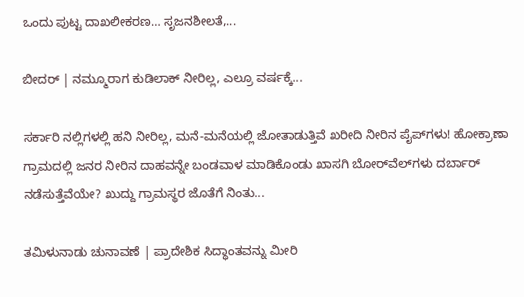ಒಂದು ಪುಟ್ಟ ದಾಖಲೀಕರಣ… ಸೃಜನಶೀಲತೆ,...

ಬೀದರ್ | ನಮ್ಮೂರಾಗ ಕುಡಿಲಾಕ್ ನೀರಿಲ್ಲ, ಎಲ್ರೂ ವರ್ಷಕ್ಕೆ...

ಸರ್ಕಾರಿ ನಲ್ಲಿಗಳಲ್ಲಿ ಹನಿ ನೀರಿಲ್ಲ, ಮನೆ-ಮನೆಯಲ್ಲಿ ಜೋತಾಡುತ್ತಿವೆ ಖರೀದಿ ನೀರಿನ ಪೈಪ್‌ಗಳು! ಹೋಕ್ರಾಣಾ ಗ್ರಾಮದಲ್ಲಿ ಜನರ ನೀರಿನ ದಾಹವನ್ನೇ ಬಂಡವಾಳ ಮಾಡಿಕೊಂಡು ಖಾಸಗಿ ಬೋರ್‌ವೆಲ್‌ಗಳು ದರ್ಬಾರ್‌ ನಡೆಸುತ್ತೆವೆಯೇ? ಖುದ್ದು ಗ್ರಾಮಸ್ಥರ ಜೊತೆಗೆ ನಿಂತು...

ತಮಿಳುನಾಡು ಚುನಾವಣೆ | ಪ್ರಾದೇಶಿಕ ಸಿದ್ಧಾಂತವನ್ನು ಮೀರಿ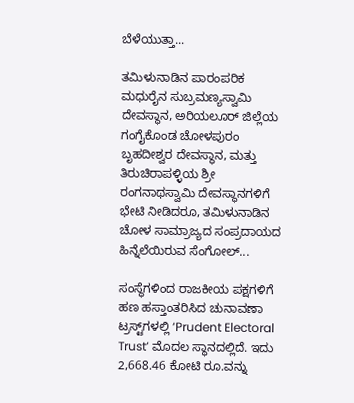ಬೆಳೆಯುತ್ತಾ...

ತಮಿಳುನಾಡಿನ ಪಾರಂಪರಿಕ ಮಧುರೈನ ಸುಬ್ರಮಣ್ಯಸ್ವಾಮಿ ದೇವಸ್ಥಾನ, ಅರಿಯಲೂರ್ ಜಿಲ್ಲೆಯ ಗಂಗೈಕೊಂಡ ಚೋಳಪುರಂ ಬೃಹದೀಶ್ವರ ದೇವಸ್ಥಾನ, ಮತ್ತು ತಿರುಚಿರಾಪಳ್ಳಿಯ ಶ್ರೀ ರಂಗನಾಥಸ್ವಾಮಿ ದೇವಸ್ಥಾನಗಳಿಗೆ ಭೇಟಿ ನೀಡಿದರೂ, ತಮಿಳುನಾಡಿನ ಚೋಳ ಸಾಮ್ರಾಜ್ಯದ ಸಂಪ್ರದಾಯದ ಹಿನ್ನೆಲೆಯಿರುವ ಸೆಂಗೋಲ್...

ಸಂಸ್ಥೆಗಳಿಂದ ರಾಜಕೀಯ ಪಕ್ಷಗಳಿಗೆ ಹಣ ಹಸ್ತಾಂತರಿಸಿದ ಚುನಾವಣಾ ಟ್ರಸ್ಟ್‌ಗಳಲ್ಲಿ ‘Prudent Electoral Trust’ ಮೊದಲ ಸ್ಥಾನದಲ್ಲಿದೆ. ಇದು 2,668.46 ಕೋಟಿ ರೂ.ವನ್ನು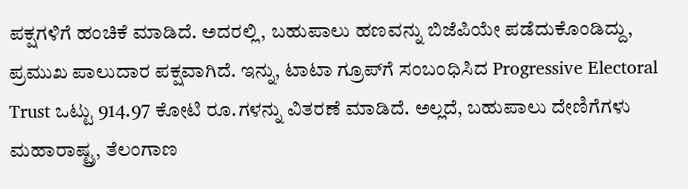ಪಕ್ಷಗಳಿಗೆ ಹಂಚಿಕೆ ಮಾಡಿದೆ. ಅದರಲ್ಲಿ, ಬಹುಪಾಲು ಹಣವನ್ನು ಬಿಜೆಪಿಯೇ ಪಡೆದುಕೊಂಡಿದ್ದು, ಪ್ರಮುಖ ಪಾಲುದಾರ ಪಕ್ಷವಾಗಿದೆ. ಇನ್ನು, ಟಾಟಾ ಗ್ರೂಪ್‌ಗೆ ಸಂಬಂಧಿಸಿದ Progressive Electoral Trust ಒಟ್ಟು 914.97 ಕೋಟಿ ರೂ.ಗಳನ್ನು ವಿತರಣೆ ಮಾಡಿದೆ. ಅಲ್ಲದೆ, ಬಹುಪಾಲು ದೇಣಿಗೆಗಳು ಮಹಾರಾಷ್ಟ್ರ, ತೆಲಂಗಾಣ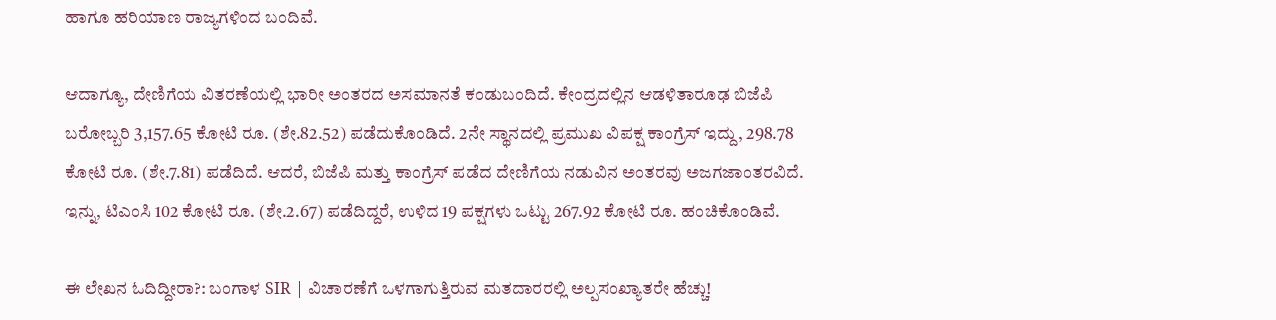ಹಾಗೂ ಹರಿಯಾಣ ರಾಜ್ಯಗಳಿಂದ ಬಂದಿವೆ.

ಆದಾಗ್ಯೂ, ದೇಣಿಗೆಯ ವಿತರಣೆಯಲ್ಲಿ ಭಾರೀ ಅಂತರದ ಅಸಮಾನತೆ ಕಂಡುಬಂದಿದೆ. ಕೇಂದ್ರದಲ್ಲಿನ ಆಡಳಿತಾರೂಢ ಬಿಜೆಪಿ ಬರೋಬ್ಬರಿ 3,157.65 ಕೋಟಿ ರೂ. (ಶೇ.82.52) ಪಡೆದುಕೊಂಡಿದೆ. 2ನೇ ಸ್ಥಾನದಲ್ಲಿ ಪ್ರಮುಖ ವಿಪಕ್ಷ ಕಾಂಗ್ರೆಸ್‌ ಇದ್ದು, 298.78 ಕೋಟಿ ರೂ. (ಶೇ.7.81) ಪಡೆದಿದೆ. ಆದರೆ, ಬಿಜೆಪಿ ಮತ್ತು ಕಾಂಗ್ರೆಸ್‌ ಪಡೆದ ದೇಣಿಗೆಯ ನಡುವಿನ ಅಂತರವು ಅಜಗಜಾಂತರವಿದೆ. ಇನ್ನು, ಟಿಎಂಸಿ 102 ಕೋಟಿ ರೂ. (ಶೇ.2.67) ಪಡೆದಿದ್ದರೆ, ಉಳಿದ 19 ಪಕ್ಷಗಳು ಒಟ್ಟು 267.92 ಕೋಟಿ ರೂ. ಹಂಚಿಕೊಂಡಿವೆ.

ಈ ಲೇಖನ ಓದಿದ್ದೀರಾ?: ಬಂಗಾಳ SIR | ವಿಚಾರಣೆಗೆ ಒಳಗಾಗುತ್ತಿರುವ ಮತದಾರರಲ್ಲಿ ಅಲ್ಪಸಂಖ್ಯಾತರೇ ಹೆಚ್ಚು!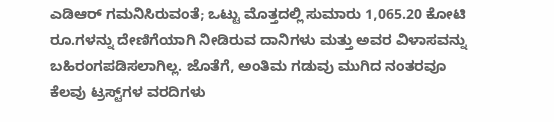ಎಡಿಆರ್‌ ಗಮನಿಸಿರುವಂತೆ; ಒಟ್ಟು ಮೊತ್ತದಲ್ಲಿ ಸುಮಾರು 1,065.20 ಕೋಟಿ ರೂ.ಗಳನ್ನು ದೇಣಿಗೆಯಾಗಿ ನೀಡಿರುವ ದಾನಿಗಳು ಮತ್ತು ಅವರ ವಿಳಾಸವನ್ನು ಬಹಿರಂಗಪಡಿಸಲಾಗಿಲ್ಲ. ಜೊತೆಗೆ, ಅಂತಿಮ ಗಡುವು ಮುಗಿದ ನಂತರವೂ ಕೆಲವು ಟ್ರಸ್ಟ್‌ಗಳ ವರದಿಗಳು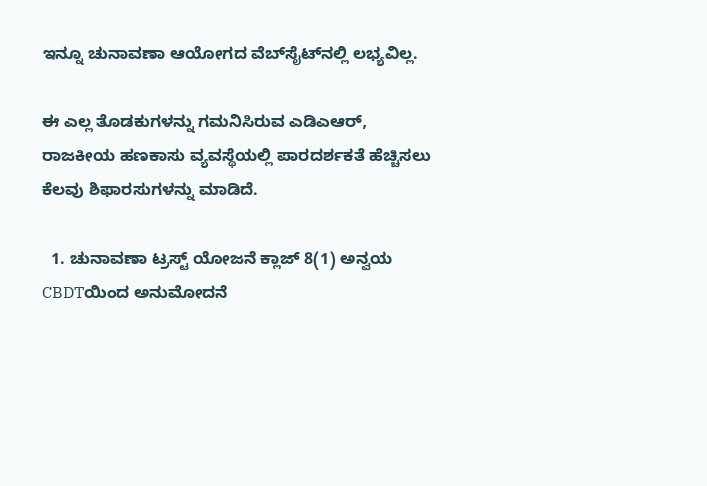ಇನ್ನೂ ಚುನಾವಣಾ ಆಯೋಗದ ವೆಬ್‌ಸೈಟ್‌ನಲ್ಲಿ ಲಭ್ಯವಿಲ್ಲ.

ಈ ಎಲ್ಲ ತೊಡಕುಗಳನ್ನು ಗಮನಿಸಿರುವ ಎಡಿಎಆರ್‌, ರಾಜಕೀಯ ಹಣಕಾಸು ವ್ಯವಸ್ಥೆಯಲ್ಲಿ ಪಾರದರ್ಶಕತೆ ಹೆಚ್ಚಿಸಲು ಕೆಲವು ಶಿಫಾರಸುಗಳನ್ನು ಮಾಡಿದೆ.

  1. ಚುನಾವಣಾ ಟ್ರಸ್ಟ್ ಯೋಜನೆ ಕ್ಲಾಜ್ 8(1) ಅನ್ವಯ CBDTಯಿಂದ ಅನುಮೋದನೆ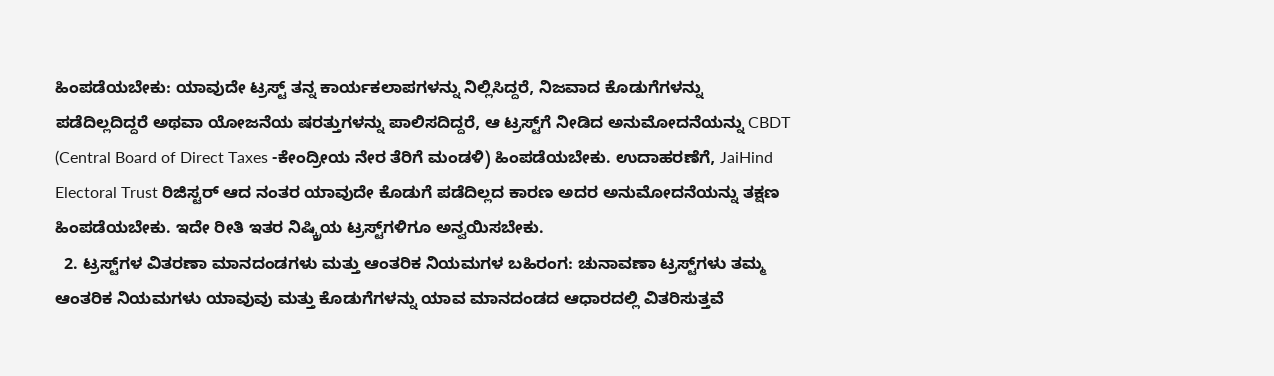ಹಿಂಪಡೆಯಬೇಕು: ಯಾವುದೇ ಟ್ರಸ್ಟ್ ತನ್ನ ಕಾರ್ಯಕಲಾಪಗಳನ್ನು ನಿಲ್ಲಿಸಿದ್ದರೆ, ನಿಜವಾದ ಕೊಡುಗೆಗಳನ್ನು ಪಡೆದಿಲ್ಲದಿದ್ದರೆ ಅಥವಾ ಯೋಜನೆಯ ಷರತ್ತುಗಳನ್ನು ಪಾಲಿಸದಿದ್ದರೆ, ಆ ಟ್ರಸ್ಟ್‌ಗೆ ನೀಡಿದ ಅನುಮೋದನೆಯನ್ನು CBDT (Central Board of Direct Taxes -ಕೇಂದ್ರೀಯ ನೇರ ತೆರಿಗೆ ಮಂಡಳಿ) ಹಿಂಪಡೆಯಬೇಕು. ಉದಾಹರಣೆಗೆ, JaiHind Electoral Trust ರಿಜಿಸ್ಟರ್ ಆದ ನಂತರ ಯಾವುದೇ ಕೊಡುಗೆ ಪಡೆದಿಲ್ಲದ ಕಾರಣ ಅದರ ಅನುಮೋದನೆಯನ್ನು ತಕ್ಷಣ ಹಿಂಪಡೆಯಬೇಕು. ಇದೇ ರೀತಿ ಇತರ ನಿಷ್ಕ್ರಿಯ ಟ್ರಸ್ಟ್‌ಗಳಿಗೂ ಅನ್ವಯಿಸಬೇಕು.
  2. ಟ್ರಸ್ಟ್‌ಗಳ ವಿತರಣಾ ಮಾನದಂಡಗಳು ಮತ್ತು ಆಂತರಿಕ ನಿಯಮಗಳ ಬಹಿರಂಗ: ಚುನಾವಣಾ ಟ್ರಸ್ಟ್‌ಗಳು ತಮ್ಮ ಆಂತರಿಕ ನಿಯಮಗಳು ಯಾವುವು ಮತ್ತು ಕೊಡುಗೆಗಳನ್ನು ಯಾವ ಮಾನದಂಡದ ಆಧಾರದಲ್ಲಿ ವಿತರಿಸುತ್ತವೆ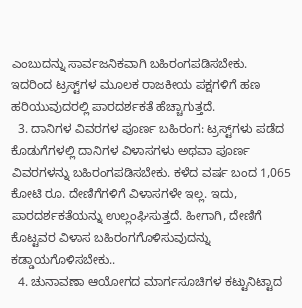ಎಂಬುದನ್ನು ಸಾರ್ವಜನಿಕವಾಗಿ ಬಹಿರಂಗಪಡಿಸಬೇಕು. ಇದರಿಂದ ಟ್ರಸ್ಟ್‌ಗಳ ಮೂಲಕ ರಾಜಕೀಯ ಪಕ್ಷಗಳಿಗೆ ಹಣ ಹರಿಯುವುದರಲ್ಲಿ ಪಾರದರ್ಶಕತೆ ಹೆಚ್ಚಾಗುತ್ತದೆ.
  3. ದಾನಿಗಳ ವಿವರಗಳ ಪೂರ್ಣ ಬಹಿರಂಗ: ಟ್ರಸ್ಟ್‌ಗಳು ಪಡೆದ ಕೊಡುಗೆಗಳಲ್ಲಿ ದಾನಿಗಳ ವಿಳಾಸಗಳು ಅಥವಾ ಪೂರ್ಣ ವಿವರಗಳನ್ನು ಬಹಿರಂಗಪಡಿಸಬೇಕು. ಕಳೆದ ವರ್ಷ ಬಂದ 1,065 ಕೋಟಿ ರೂ. ದೇಣಿಗೆಗಳಿಗೆ ವಿಳಾಸಗಳೇ ಇಲ್ಲ. ಇದು, ಪಾರದರ್ಶಕತೆಯನ್ನು ಉಲ್ಲಂಘಿಸುತ್ತದೆ. ಹೀಗಾಗಿ, ದೇಣಿಗೆ ಕೊಟ್ಟವರ ವಿಳಾಸ ಬಹಿರಂಗಗೊಳಿಸುವುದನ್ನು ಕಡ್ಡಾಯಗೊಳಿಸಬೇಕು..
  4. ಚುನಾವಣಾ ಆಯೋಗದ ಮಾರ್ಗಸೂಚಿಗಳ ಕಟ್ಟುನಿಟ್ಟಾದ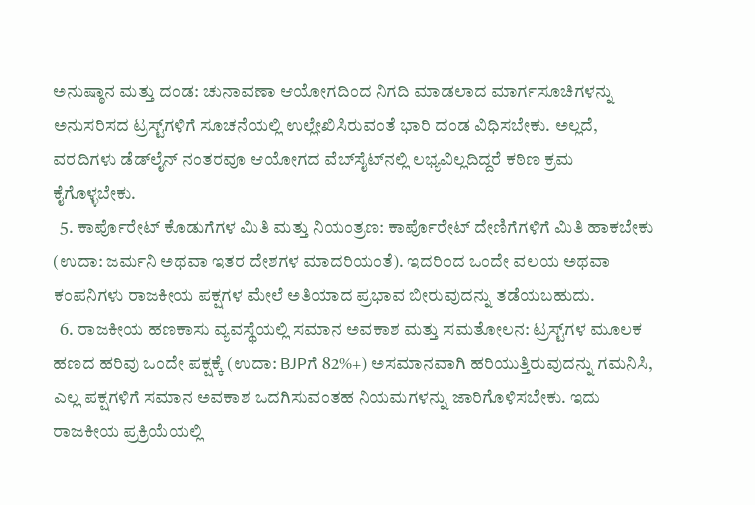ಅನುಷ್ಠಾನ ಮತ್ತು ದಂಡ: ಚುನಾವಣಾ ಆಯೋಗದಿಂದ ನಿಗದಿ ಮಾಡಲಾದ ಮಾರ್ಗಸೂಚಿಗಳನ್ನು ಅನುಸರಿಸದ ಟ್ರಸ್ಟ್‌ಗಳಿಗೆ ಸೂಚನೆಯಲ್ಲಿ ಉಲ್ಲೇಖಿಸಿರುವಂತೆ ಭಾರಿ ದಂಡ ವಿಧಿಸಬೇಕು. ಅಲ್ಲದೆ, ವರದಿಗಳು ಡೆಡ್‌ಲೈನ್ ನಂತರವೂ ಆಯೋಗದ ವೆಬ್‌ಸೈಟ್‌ನಲ್ಲಿ ಲಭ್ಯವಿಲ್ಲದಿದ್ದರೆ ಕಠಿಣ ಕ್ರಮ ಕೈಗೊಳ್ಳಬೇಕು.
  5. ಕಾರ್ಪೊರೇಟ್ ಕೊಡುಗೆಗಳ ಮಿತಿ ಮತ್ತು ನಿಯಂತ್ರಣ: ಕಾರ್ಪೊರೇಟ್ ದೇಣಿಗೆಗಳಿಗೆ ಮಿತಿ ಹಾಕಬೇಕು (ಉದಾ: ಜರ್ಮನಿ ಅಥವಾ ಇತರ ದೇಶಗಳ ಮಾದರಿಯಂತೆ). ಇದರಿಂದ ಒಂದೇ ವಲಯ ಅಥವಾ ಕಂಪನಿಗಳು ರಾಜಕೀಯ ಪಕ್ಷಗಳ ಮೇಲೆ ಅತಿಯಾದ ಪ್ರಭಾವ ಬೀರುವುದನ್ನು ತಡೆಯಬಹುದು.
  6. ರಾಜಕೀಯ ಹಣಕಾಸು ವ್ಯವಸ್ಥೆಯಲ್ಲಿ ಸಮಾನ ಅವಕಾಶ ಮತ್ತು ಸಮತೋಲನ: ಟ್ರಸ್ಟ್‌ಗಳ ಮೂಲಕ ಹಣದ ಹರಿವು ಒಂದೇ ಪಕ್ಷಕ್ಕೆ (ಉದಾ: BJPಗೆ 82%+) ಅಸಮಾನವಾಗಿ ಹರಿಯುತ್ತಿರುವುದನ್ನು ಗಮನಿಸಿ, ಎಲ್ಲ ಪಕ್ಷಗಳಿಗೆ ಸಮಾನ ಅವಕಾಶ ಒದಗಿಸುವಂತಹ ನಿಯಮಗಳನ್ನು ಜಾರಿಗೊಳಿಸಬೇಕು. ಇದು ರಾಜಕೀಯ ಪ್ರಕ್ರಿಯೆಯಲ್ಲಿ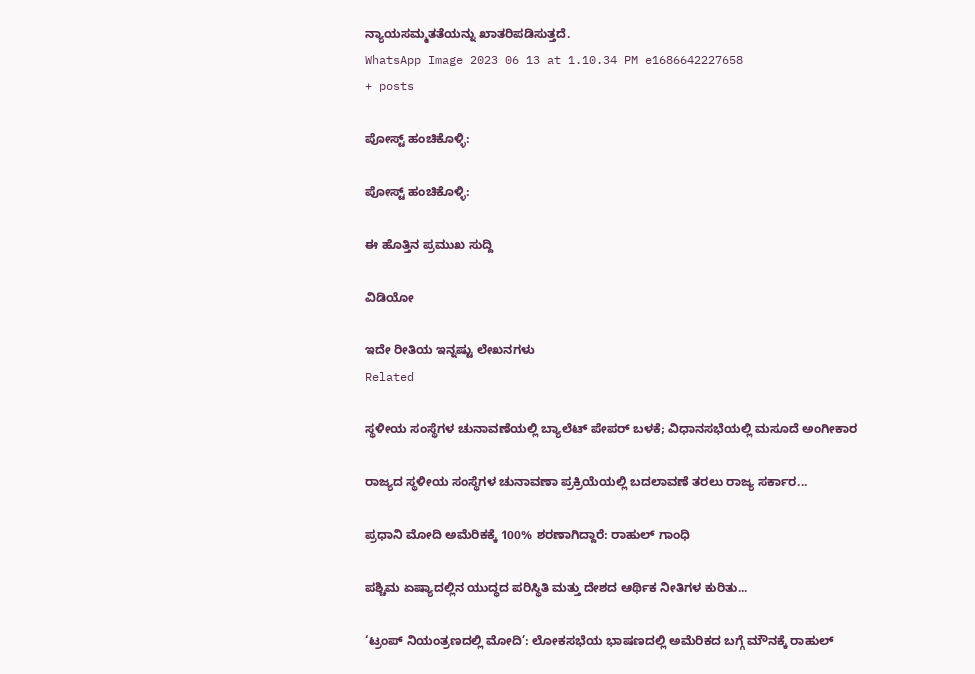ನ್ಯಾಯಸಮ್ಮತತೆಯನ್ನು ಖಾತರಿಪಡಿಸುತ್ತದೆ.
WhatsApp Image 2023 06 13 at 1.10.34 PM e1686642227658
+ posts

ಪೋಸ್ಟ್ ಹಂಚಿಕೊಳ್ಳಿ:

ಪೋಸ್ಟ್ ಹಂಚಿಕೊಳ್ಳಿ:

ಈ ಹೊತ್ತಿನ ಪ್ರಮುಖ ಸುದ್ದಿ

ವಿಡಿಯೋ

ಇದೇ ರೀತಿಯ ಇನ್ನಷ್ಟು ಲೇಖನಗಳು
Related

ಸ್ಥಳೀಯ ಸಂಸ್ಥೆಗಳ ಚುನಾವಣೆಯಲ್ಲಿ ಬ್ಯಾಲೆಟ್ ಪೇಪರ್ ಬಳಕೆ; ವಿಧಾನಸಭೆಯಲ್ಲಿ ಮಸೂದೆ ಅಂಗೀಕಾರ

ರಾಜ್ಯದ ಸ್ಥಳೀಯ ಸಂಸ್ಥೆಗಳ ಚುನಾವಣಾ ಪ್ರಕ್ರಿಯೆಯಲ್ಲಿ ಬದಲಾವಣೆ ತರಲು ರಾಜ್ಯ ಸರ್ಕಾರ...

ಪ್ರಧಾನಿ ಮೋದಿ ಅಮೆರಿಕಕ್ಕೆ 100% ಶರಣಾಗಿದ್ದಾರೆ: ರಾಹುಲ್ ಗಾಂಧಿ

ಪಶ್ಚಿಮ ಏಷ್ಯಾದಲ್ಲಿನ ಯುದ್ಧದ ಪರಿಸ್ಥಿತಿ ಮತ್ತು ದೇಶದ ಆರ್ಥಿಕ ನೀತಿಗಳ ಕುರಿತು...

‘ಟ್ರಂಪ್ ನಿಯಂತ್ರಣದಲ್ಲಿ ಮೋದಿ’: ಲೋಕಸಭೆಯ ಭಾಷಣದಲ್ಲಿ ಅಮೆರಿಕದ ಬಗ್ಗೆ ಮೌನಕ್ಕೆ ರಾಹುಲ್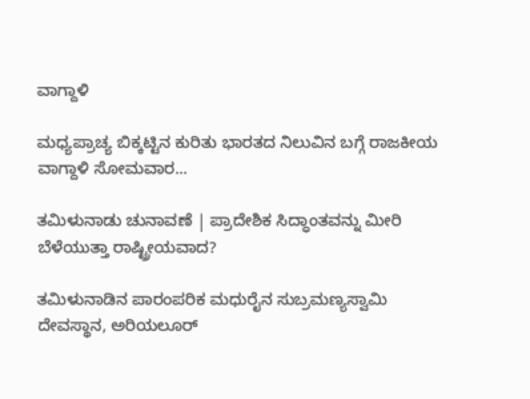ವಾಗ್ದಾಳಿ

ಮಧ್ಯಪ್ರಾಚ್ಯ ಬಿಕ್ಕಟ್ಟಿನ ಕುರಿತು ಭಾರತದ ನಿಲುವಿನ ಬಗ್ಗೆ ರಾಜಕೀಯ ವಾಗ್ದಾಳಿ ಸೋಮವಾರ...

ತಮಿಳುನಾಡು ಚುನಾವಣೆ | ಪ್ರಾದೇಶಿಕ ಸಿದ್ಧಾಂತವನ್ನು ಮೀರಿ ಬೆಳೆಯುತ್ತಾ ರಾಷ್ಟ್ರೀಯವಾದ?

ತಮಿಳುನಾಡಿನ ಪಾರಂಪರಿಕ ಮಧುರೈನ ಸುಬ್ರಮಣ್ಯಸ್ವಾಮಿ ದೇವಸ್ಥಾನ, ಅರಿಯಲೂರ್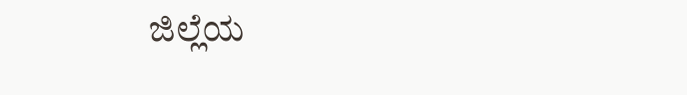ಜಿಲ್ಲೆಯ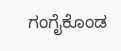ಗಂಗೈಕೊಂಡ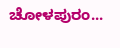ಚೋಳಪುರಂ...